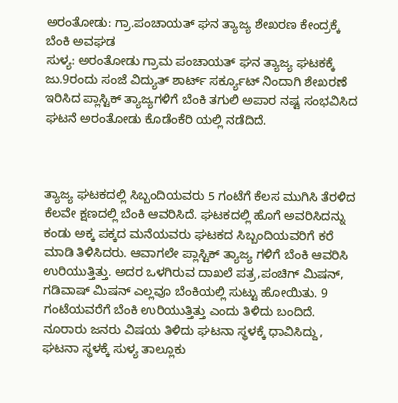ಅರಂತೋಡು: ಗ್ರಾ.ಪಂಚಾಯತ್ ಘನ ತ್ಯಾಜ್ಯ ಶೇಖರಣ ಕೇಂದ್ರಕ್ಕೆ ಬೆಂಕಿ ಅವಘಡ
ಸುಳ್ಯ: ಅರಂತೋಡು ಗ್ರಾಮ ಪಂಚಾಯತ್ ಘನ ತ್ಯಾಜ್ಯ ಘಟಕಕ್ಕೆ ಜು.9ರಂದು ಸಂಜೆ ವಿದ್ಯುತ್ ಶಾರ್ಟ್ ಸರ್ಕ್ಯೂಟ್ ನಿಂದಾಗಿ ಶೇಖರಣೆ ಇರಿಸಿದ ಪ್ಲಾಸ್ಟಿಕ್ ತ್ಯಾಜ್ಯಗಳಿಗೆ ಬೆಂಕಿ ತಗುಲಿ ಅಪಾರ ನಷ್ಟ ಸಂಭವಿಸಿದ ಘಟನೆ ಅರಂತೋಡು ಕೊಡೆಂಕೆರಿ ಯಲ್ಲಿ ನಡೆದಿದೆ.



ತ್ಯಾಜ್ಯ ಘಟಕದಲ್ಲಿ ಸಿಬ್ಬಂದಿಯವರು 5 ಗಂಟೆಗೆ ಕೆಲಸ ಮುಗಿಸಿ ತೆರಳಿದ ಕೆಲವೇ ಕ್ಷಣದಲ್ಲಿ ಬೆಂಕಿ ಆವರಿಸಿದೆ. ಘಟಕದಲ್ಲಿ ಹೊಗೆ ಅವರಿಸಿದನ್ನು ಕಂಡು ಅಕ್ಕ ಪಕ್ಕದ ಮನೆಯವರು ಘಟಕದ ಸಿಬ್ಬಂದಿಯವರಿಗೆ ಕರೆ ಮಾಡಿ ತಿಳಿಸಿದರು. ಆವಾಗಲೇ ಪ್ಲಾಸ್ಟಿಕ್ ತ್ಯಾಜ್ಯ ಗಳಿಗೆ ಬೆಂಕಿ ಆವರಿಸಿ ಉರಿಯುತ್ತಿತ್ತು. ಅದರ ಒಳಗಿರುವ ದಾಖಲೆ ಪತ್ರ,ಪಂಚಿಗ್ ಮಿಷನ್, ಗಡಿವಾಷ್ ಮಿಷನ್ ಎಲ್ಲವೂ ಬೆಂಕಿಯಲ್ಲಿ ಸುಟ್ಟು ಹೋಯಿತು. 9 ಗಂಟೆಯವರೆಗೆ ಬೆಂಕಿ ಉರಿಯುತ್ತಿತ್ತು ಎಂದು ತಿಳಿದು ಬಂದಿದೆ.
ನೂರಾರು ಜನರು ವಿಷಯ ತಿಳಿದು ಘಟನಾ ಸ್ಥಳಕ್ಕೆ ಧಾವಿಸಿದ್ದು, ಘಟನಾ ಸ್ಥಳಕ್ಕೆ ಸುಳ್ಯ ತಾಲ್ಲೂಕು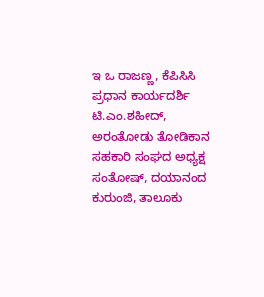ಇ ಒ ರಾಜಣ್ಣ, ಕೆಪಿಸಿಸಿ ಪ್ರಧಾನ ಕಾರ್ಯದರ್ಶಿ ಟಿ.ಎಂ.ಶಹೀದ್, ಅರಂತೋಡು ತೋಡಿಕಾನ ಸಹಕಾರಿ ಸಂಘದ ಅಧ್ಯಕ್ಷ ಸಂತೋಷ್, ದಯಾನಂದ ಕುರುಂಜಿ, ತಾಲೂಕು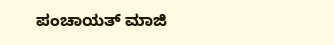ಪಂಚಾಯತ್ ಮಾಜಿ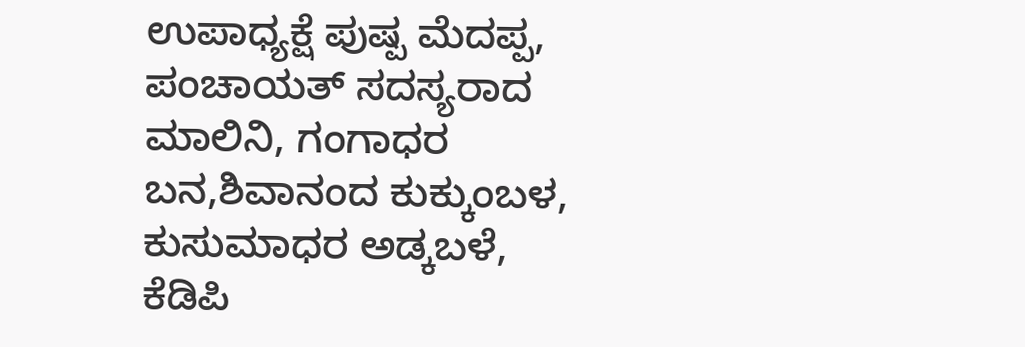ಉಪಾಧ್ಯಕ್ಷೆ ಪುಷ್ಪ ಮೆದಪ್ಪ, ಪಂಚಾಯತ್ ಸದಸ್ಯರಾದ ಮಾಲಿನಿ, ಗಂಗಾಧರ ಬನ,ಶಿವಾನಂದ ಕುಕ್ಕುಂಬಳ, ಕುಸುಮಾಧರ ಅಡ್ಕಬಳೆ, ಕೆಡಿಪಿ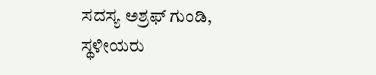ಸದಸ್ಯ ಅಶ್ರಫ್ ಗುಂಡಿ, ಸ್ಥಳೀಯರು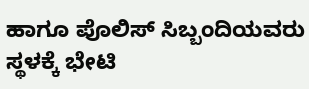ಹಾಗೂ ಪೊಲಿಸ್ ಸಿಬ್ಬಂದಿಯವರು ಸ್ಥಳಕ್ಕೆ ಭೇಟಿ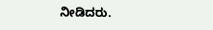ನೀಡಿದರು.